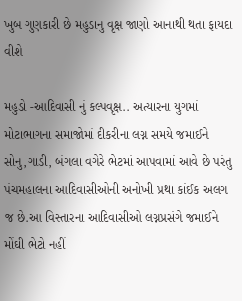ખુબ ગુણકારી છે મહુડાનુ વૃક્ષ જાણો આનાથી થતા ફાયદા વીશે

મહુડો -આદિવાસી નું કલ્પવૃક્ષ.. અત્યારના યુગમાં મોટાભાગના સમાજોમાં દીકરીના લગ્ન સમયે જમાઈને સોનુ,ગાડી, બંગલા વગેરે ભેટમાં આપવામાં આવે છે પરંતુ પંચમહાલના આદિવાસીઓની અનોખી પ્રથા કાંઈક અલગ જ છે.આ વિસ્તારના આદિવાસીઓ લગ્નપ્રસંગે જમાઈને મોંઘી ભેટો નહીં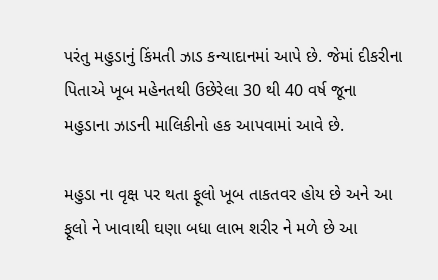પરંતુ મહુડાનું કિંમતી ઝાડ કન્યાદાનમાં આપે છે. જેમાં દીકરીના પિતાએ ખૂબ મહેનતથી ઉછેરેલા 30 થી 40 વર્ષ જૂના મહુડાના ઝાડની માલિકીનો હક આપવામાં આવે છે.

મહુડા ના વૃક્ષ પર થતા ફૂલો ખૂબ તાકતવર હોય છે અને આ ફૂલો ને ખાવાથી ઘણા બધા લાભ શરીર ને મળે છે આ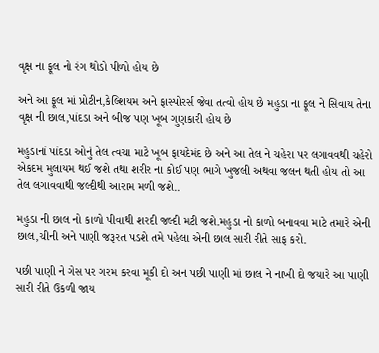વૃક્ષ ના ફૂલ નો રંગ થોડો પીળો હોય છે

અને આ ફૂલ માં પ્રોટીન,કેલ્શિયમ અને ફાસ્પોરર્સ જેવા તત્વો હોય છે મહુડા ના ફૂલ ને સિવાય તેના વૃક્ષ ની છાલ,પાંદડા અને બીજ પણ ખૂબ ગુણકારી હોય છે

મહુડાનાં પાંદડા ઓનું તેલ ત્વચા માટે ખૂબ ફાયદેમંદ છે અને આ તેલ ને ચહેરા પર લગાવવથી ચહેરો એકદમ મુલાયમ થઈ જશે તથા શરીર ના કોઈ પણ ભાગે ખુજલી અથવા જલન થતી હોય તો આ તેલ લગાવવાથી જલ્દીથી આરામ મળી જશે..

મહુડા ની છાલ નો કાળો પીવાથી શરદી જલ્દી મટી જશે.મહુડા નો કાળો બનાવવા માટે તમારે એની છાલ,ચીની અને પાણી જરૂરત પડશે તમે પહેલા એની છાલ સારી રીતે સાફ કરો.

પછી પાણી ને ગેસ પર ગરમ કરવા મૂકી દો અન પછી પાણી માં છાલ ને નાખી દો જયારે આ પાણી સારી રીતે ઉકળી જાય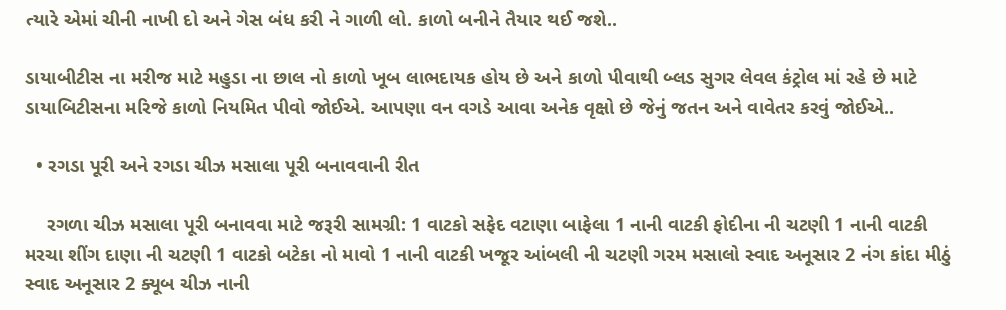ત્યારે એમાં ચીની નાખી દો અને ગેસ બંધ કરી ને ગાળી લો. કાળો બનીને તૈયાર થઈ જશે..

ડાયાબીટીસ ના મરીજ માટે મહુડા ના છાલ નો કાળો ખૂબ લાભદાયક હોય છે અને કાળો પીવાથી બ્લડ સુગર લેવલ કંટ્રોલ માં રહે છે માટે ડાયાબિટીસના મરિજે કાળો નિયમિત પીવો જોઈએ. આપણા વન વગડે આવા અનેક વૃક્ષો છે જેનું જતન અને વાવેતર કરવું જોઈએ..

  • રગડા પૂરી અને રગડા ચીઝ મસાલા પૂરી બનાવવાની રીત

    રગળા ચીઝ મસાલા પૂરી બનાવવા માટે જરૂરી સામગ્રી: 1 વાટકો સફેદ વટાણા બાફેલા 1 નાની વાટકી ફોદીના ની ચટણી 1 નાની વાટકી મરચા શીંગ દાણા ની ચટણી 1 વાટકો બટેકા નો માવો 1 નાની વાટકી ખજૂર આંબલી ની ચટણી ગરમ મસાલો સ્વાદ અનૂસાર 2 નંગ કાંદા મીઠું સ્વાદ અનૂસાર 2 ક્યૂબ ચીઝ નાની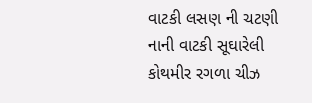વાટકી લસણ ની ચટણી નાની વાટકી સૂઘારેલી કોથમીર રગળા ચીઝ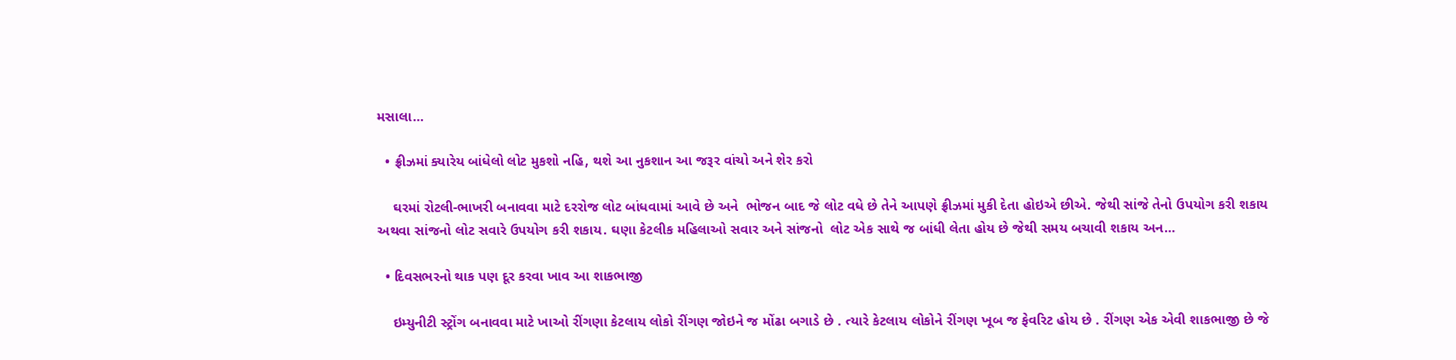મસાલા…

  • ફ્રીઝમાં ક્યારેય બાંધેલો લોટ મુકશો નહિ, થશે આ નુકશાન આ જરૂર વાંચો અને શેર કરો

    ઘરમાં રોટલી-ભાખરી બનાવવા માટે દરરોજ લોટ બાંધવામાં આવે છે અને  ભોજન બાદ જે લોટ વધે છે તેને આપણે ફ્રીઝમાં મુકી દેતા હોઇએ છીએ. જેથી સાંજે તેનો ઉપયોગ કરી શકાય અથવા સાંજનો લોટ સવારે ઉપયોગ કરી શકાય. ઘણા કેટલીક મહિલાઓ સવાર અને સાંજનો  લોટ એક સાથે જ બાંધી લેતા હોય છે જેથી સમય બચાવી શકાય અન…

  • દિવસભરનો થાક પણ દૂર કરવા ખાવ આ શાકભાજી

    ઇમ્યુનીટી સ્ટ્રોંગ બનાવવા માટે ખાઓ રીંગણા કેટલાય લોકો રીંગણ જોઇને જ મોંઢા બગાડે છે . ત્યારે કેટલાય લોકોને રીંગણ ખૂબ જ ફેવરિટ હોય છે . રીંગણ એક એવી શાકભાજી છે જે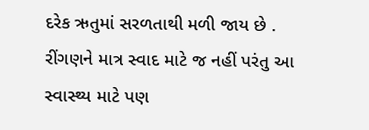દરેક ઋતુમાં સરળતાથી મળી જાય છે . રીંગણને માત્ર સ્વાદ માટે જ નહીં પરંતુ આ સ્વાસ્થ્ય માટે પણ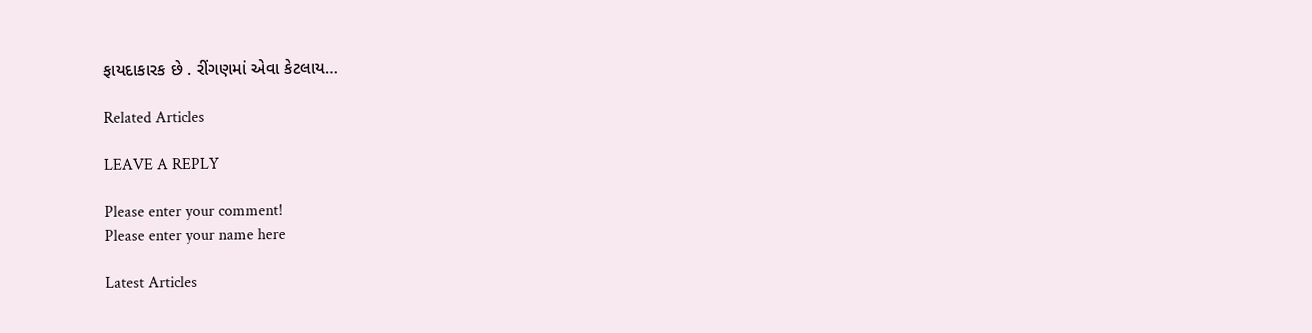ફાયદાકારક છે . રીંગણમાં એવા કેટલાય…

Related Articles

LEAVE A REPLY

Please enter your comment!
Please enter your name here

Latest Articles